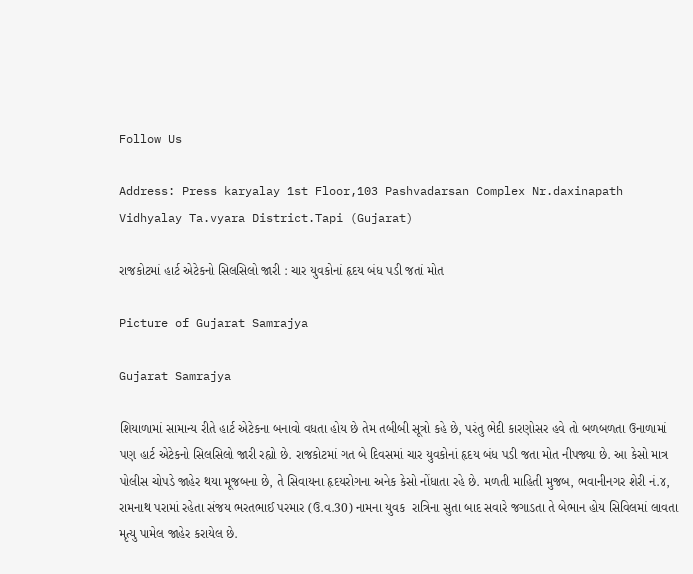Follow Us

Address: Press karyalay 1st Floor,103 Pashvadarsan Complex Nr.daxinapath Vidhyalay Ta.vyara District.Tapi (Gujarat)

રાજકોટમાં હાર્ટ એટેકનો સિલસિલો જારી : ચાર યુવકોનાં હૃદય બંધ પડી જતાં મોત

Picture of Gujarat Samrajya

Gujarat Samrajya

શિયાળામાં સામાન્ય રીતે હાર્ટ એટેકના બનાવો વધતા હોય છે તેમ તબીબી સૂત્રો કહે છે, પરંતુ ભેદી કારણોસર હવે તો બળબળતા ઉનાળામાં પણ હાર્ટ એટેકનો સિલસિલો જારી રહ્યો છે. રાજકોટમાં ગત બે દિવસમાં ચાર યુવકોનાં હૃદય બંધ પડી જતા મોત નીપજ્યા છે. આ કેસો માત્ર પોલીસ ચોપડે જાહેર થયા મૂજબના છે, તે સિવાયના હૃદયરોગના અનેક કેસો નોંધાતા રહે છે. મળતી માહિતી મુજબ, ભવાનીનગર શેરી નં.૪, રામનાથ પરામાં રહેતા સંજય ભરતભાઈ પરમાર (ઉ.વ.30) નામના યુવક  રાત્રિના સુતા બાદ સવારે જગાડતા તે બેભાન હોય સિવિલમાં લાવતા મૃત્યુ પામેલ જાહેર કરાયેલ છે.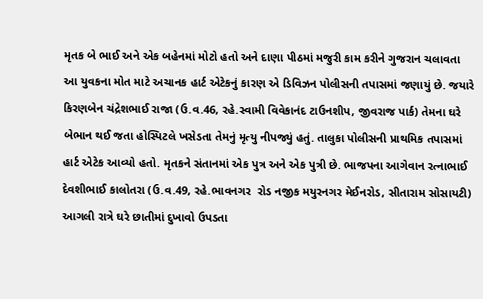મૃતક બે ભાઈ અને એક બહેનમાં મોટો હતો અને દાણા પીઠમાં મજુરી કામ કરીને ગુજરાન ચલાવતા આ યુવકના મોત માટે અચાનક હાર્ટ એટેકનું કારણ એ ડિવિઝન પોલીસની તપાસમાં જણાયું છે. જયારે કિરણબેન ચંદ્રેશભાઈ રાજા (ઉ.વ.46, રહે.સ્વામી વિવેકાનંદ ટાઉનશીપ, જીવરાજ પાર્ક) તેમના ઘરે બેભાન થઈ જતા હોસ્પિટલે ખસેડતા તેમનું મૃત્યુ નીપજ્યું હતું. તાલુકા પોલીસની પ્રાથમિક તપાસમાં હાર્ટ એટેક આવ્યો હતો. મૃતકને સંતાનમાં એક પુત્ર અને એક પુત્રી છે. ભાજપના આગેવાન રત્નાભાઈ દેવશીભાઈ કાલોતરા (ઉ.વ.49, રહે.ભાવનગર  રોડ નજીક મયુરનગર મેઈનરોડ, સીતારામ સોસાયટી) આગલી રાત્રે ઘરે છાતીમાં દુખાવો ઉપડતા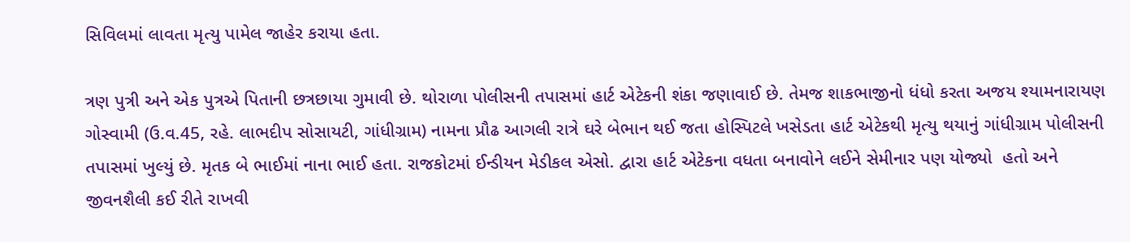સિવિલમાં લાવતા મૃત્યુ પામેલ જાહેર કરાયા હતા.

ત્રણ પુત્રી અને એક પુત્રએ પિતાની છત્રછાયા ગુમાવી છે. થોરાળા પોલીસની તપાસમાં હાર્ટ એટેકની શંકા જણાવાઈ છે. તેમજ શાકભાજીનો ધંધો કરતા અજય શ્યામનારાયણ ગોસ્વામી (ઉ.વ.45, રહે. લાભદીપ સોસાયટી, ગાંધીગ્રામ) નામના પ્રૌઢ આગલી રાત્રે ઘરે બેભાન થઈ જતા હોસ્પિટલે ખસેડતા હાર્ટ એટેકથી મૃત્યુ થયાનું ગાંધીગ્રામ પોલીસની તપાસમાં ખુલ્યું છે. મૃતક બે ભાઈમાં નાના ભાઈ હતા. રાજકોટમાં ઈન્ડીયન મેડીકલ એસો. દ્વારા હાર્ટ એટેકના વધતા બનાવોને લઈને સેમીનાર પણ યોજ્યો  હતો અને જીવનશૈલી કઈ રીતે રાખવી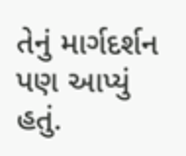તેનું માર્ગદર્શન પણ આપ્યું હતું.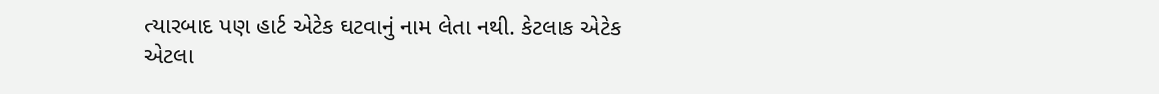ત્યારબાદ પણ હાર્ટ એટેક ઘટવાનું નામ લેતા નથી. કેટલાક એટેક એટલા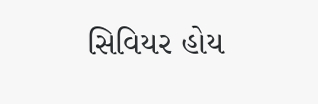સિવિયર હોય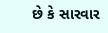છે કે સારવાર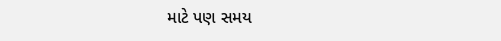માટે પણ સમય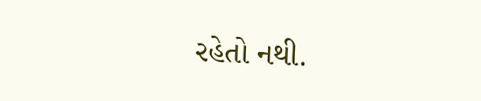રહેતો નથી.